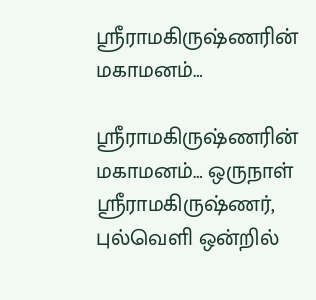ஸ்ரீராமகிருஷ்ணரின் மகாமனம்…

ஸ்ரீராமகிருஷ்ணரின் மகாமனம்… ஒருநாள் ஸ்ரீராமகிருஷ்ணர், புல்வெளி ஒன்றில்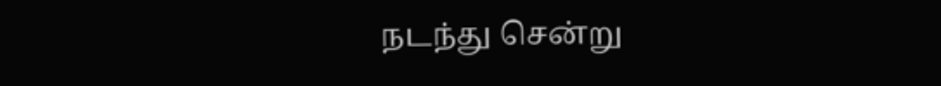நடந்து சென்று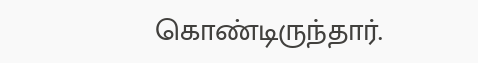கொண்டிருந்தார்.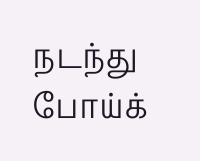நடந்து போய்க்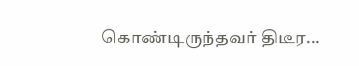கொண்டிருந்தவர் திடீர...